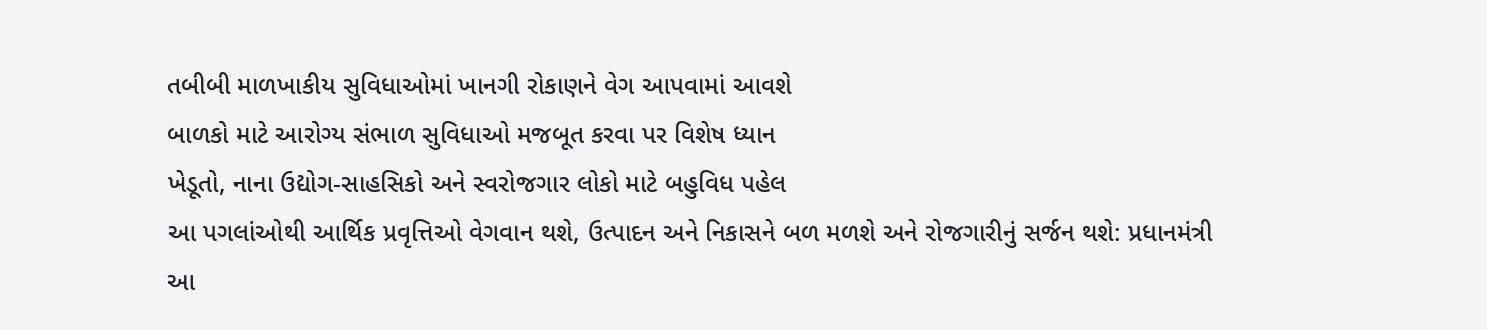તબીબી માળખાકીય સુવિધાઓમાં ખાનગી રોકાણને વેગ આપવામાં આવશે
બાળકો માટે આરોગ્ય સંભાળ સુવિધાઓ મજબૂત કરવા પર વિશેષ ધ્યાન
ખેડૂતો, નાના ઉદ્યોગ-સાહસિકો અને સ્વરોજગાર લોકો માટે બહુવિધ પહેલ
આ પગલાંઓથી આર્થિક પ્રવૃત્તિઓ વેગવાન થશે, ઉત્પાદન અને નિકાસને બળ મળશે અને રોજગારીનું સર્જન થશે: પ્રધાનમંત્રી
આ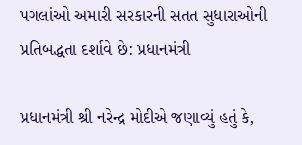પગલાંઓ અમારી સરકારની સતત સુધારાઓની પ્રતિબદ્ધતા દર્શાવે છે: પ્રધાનમંત્રી

પ્રધાનમંત્રી શ્રી નરેન્દ્ર મોદીએ જણાવ્યું હતું કે,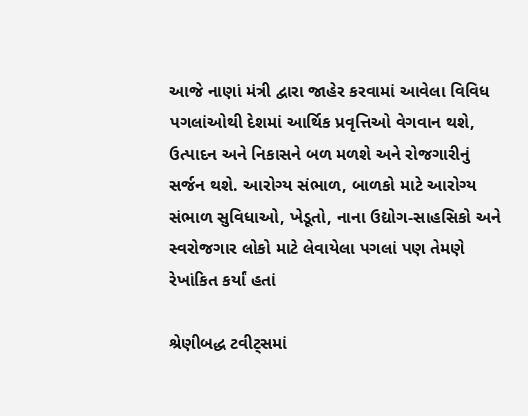આજે નાણાં મંત્રી દ્વારા જાહેર કરવામાં આવેલા વિવિધ પગલાંઓથી દેશમાં આર્થિક પ્રવૃત્તિઓ વેગવાન થશે, ઉત્પાદન અને નિકાસને બળ મળશે અને રોજગારીનું સર્જન થશે. આરોગ્ય સંભાળ, બાળકો માટે આરોગ્ય સંભાળ સુવિધાઓ, ખેડૂતો, નાના ઉદ્યોગ-સાહસિકો અને સ્વરોજગાર લોકો માટે લેવાયેલા પગલાં પણ તેમણે રેખાંકિત કર્યાં હતાં

શ્રેણીબદ્ધ ટવીટ્સમાં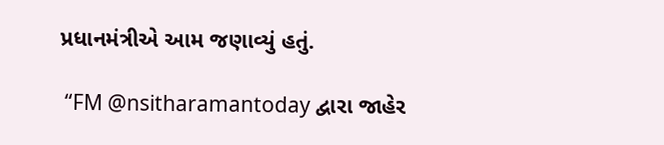પ્રધાનમંત્રીએ આમ જણાવ્યું હતું.

 “FM @nsitharamantoday દ્વારા જાહેર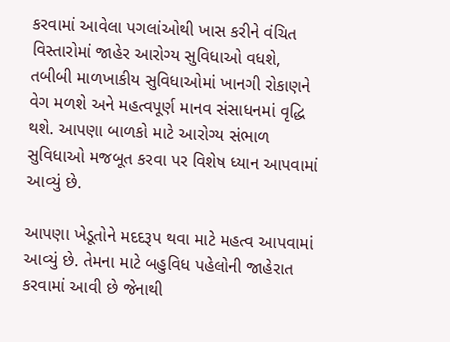કરવામાં આવેલા પગલાંઓથી ખાસ કરીને વંચિત વિસ્તારોમાં જાહેર આરોગ્ય સુવિધાઓ વધશે, તબીબી માળખાકીય સુવિધાઓમાં ખાનગી રોકાણને વેગ મળશે અને મહત્વપૂર્ણ માનવ સંસાધનમાં વૃદ્ધિ થશે. આપણા બાળકો માટે આરોગ્ય સંભાળ સુવિધાઓ મજબૂત કરવા પર વિશેષ ધ્યાન આપવામાં આવ્યું છે.

આપણા ખેડૂતોને મદદરૂપ થવા માટે મહત્વ આપવામાં આવ્યું છે. તેમના માટે બહુવિધ પહેલોની જાહેરાત કરવામાં આવી છે જેનાથી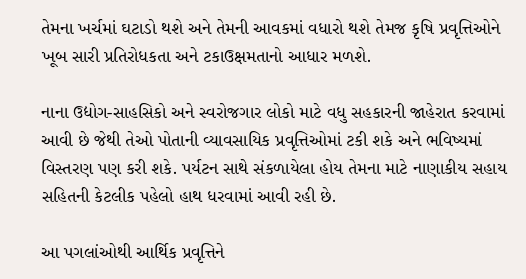તેમના ખર્ચમાં ઘટાડો થશે અને તેમની આવકમાં વધારો થશે તેમજ કૃષિ પ્રવૃત્તિઓને ખૂબ સારી પ્રતિરોધકતા અને ટકાઉક્ષમતાનો આધાર મળશે.

નાના ઉદ્યોગ-સાહસિકો અને સ્વરોજગાર લોકો માટે વધુ સહકારની જાહેરાત કરવામાં આવી છે જેથી તેઓ પોતાની વ્યાવસાયિક પ્રવૃત્તિઓમાં ટકી શકે અને ભવિષ્યમાં વિસ્તરણ પણ કરી શકે. પર્યટન સાથે સંકળાયેલા હોય તેમના માટે નાણાકીય સહાય સહિતની કેટલીક પહેલો હાથ ધરવામાં આવી રહી છે.

આ પગલાંઓથી આર્થિક પ્રવૃત્તિને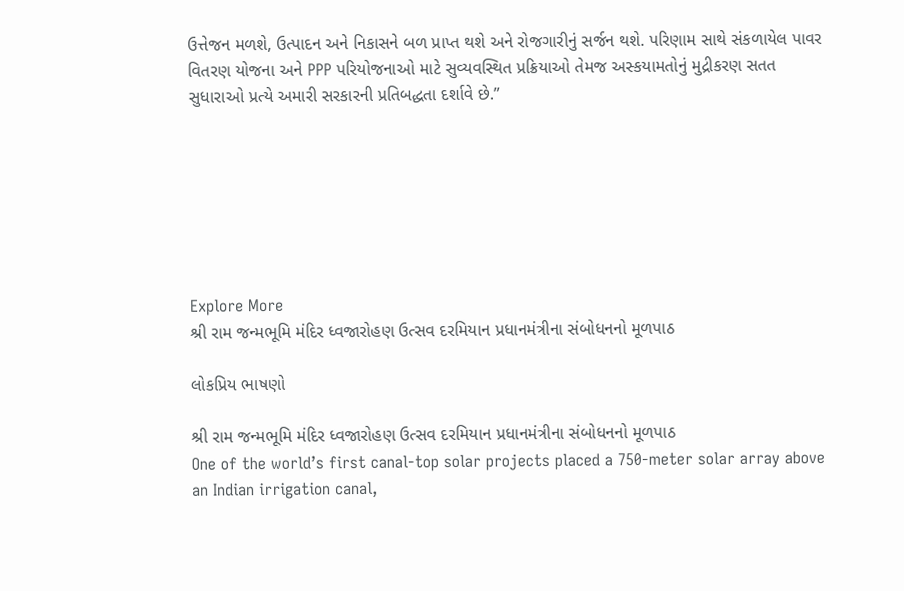ઉત્તેજન મળશે, ઉત્પાદન અને નિકાસને બળ પ્રાપ્ત થશે અને રોજગારીનું સર્જન થશે. પરિણામ સાથે સંકળાયેલ પાવર વિતરણ યોજના અને PPP પરિયોજનાઓ માટે સુવ્યવસ્થિત પ્રક્રિયાઓ તેમજ અસ્કયામતોનું મુદ્રીકરણ સતત સુધારાઓ પ્રત્યે અમારી સરકારની પ્રતિબદ્ધતા દર્શાવે છે.”







Explore More
શ્રી રામ જન્મભૂમિ મંદિર ધ્વજારોહણ ઉત્સવ દરમિયાન પ્રધાનમંત્રીના સંબોધનનો મૂળપાઠ

લોકપ્રિય ભાષણો

શ્રી રામ જન્મભૂમિ મંદિર ધ્વજારોહણ ઉત્સવ દરમિયાન પ્રધાનમંત્રીના સંબોધનનો મૂળપાઠ
One of the world’s first canal-top solar projects placed a 750-meter solar array above an Indian irrigation canal,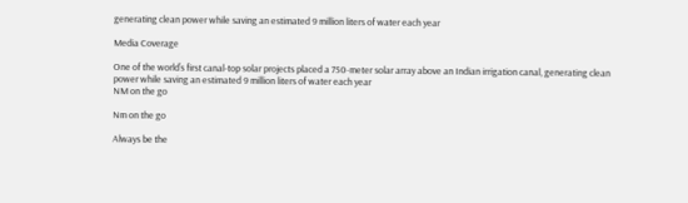generating clean power while saving an estimated 9 million liters of water each year

Media Coverage

One of the world’s first canal-top solar projects placed a 750-meter solar array above an Indian irrigation canal, generating clean power while saving an estimated 9 million liters of water each year
NM on the go

Nm on the go

Always be the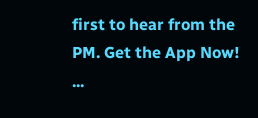first to hear from the PM. Get the App Now!
...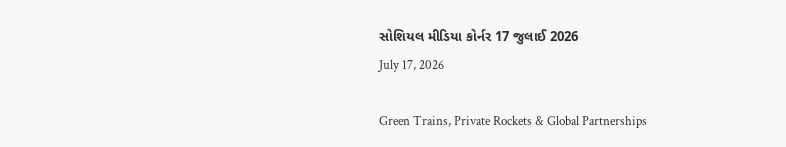સોશિયલ મીડિયા કોર્નર 17 જુલાઈ 2026
July 17, 2026

Green Trains, Private Rockets & Global Partnerships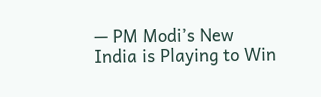— PM Modi’s New India is Playing to Win